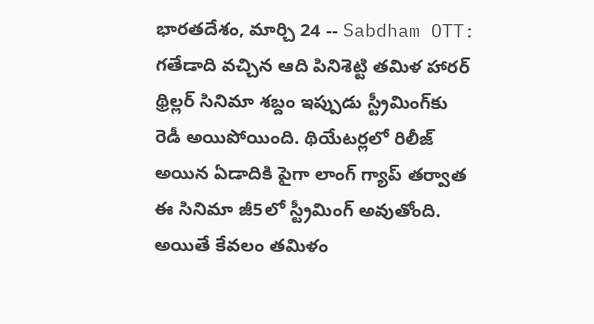భారతదేశం, మార్చి 24 -- Sabdham OTT: గతేడాది వచ్చిన ఆది పినిశెట్టి తమిళ హారర్ థ్రిల్లర్ సినిమా శబ్దం ఇప్పుడు స్ట్రీమింగ్‌కు రెడీ అయిపోయింది. థియేటర్లలో రిలీజ్ అయిన ఏడాదికి పైగా లాంగ్ గ్యాప్ తర్వాత ఈ సినిమా జీ5లో స్ట్రీమింగ్ అవుతోంది. అయితే కేవలం తమిళం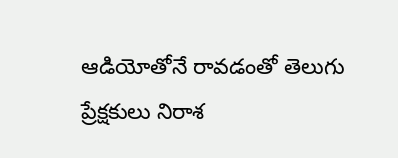ఆడియోతోనే రావడంతో తెలుగు ప్రేక్షకులు నిరాశ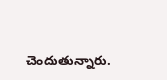చెందుతున్నారు.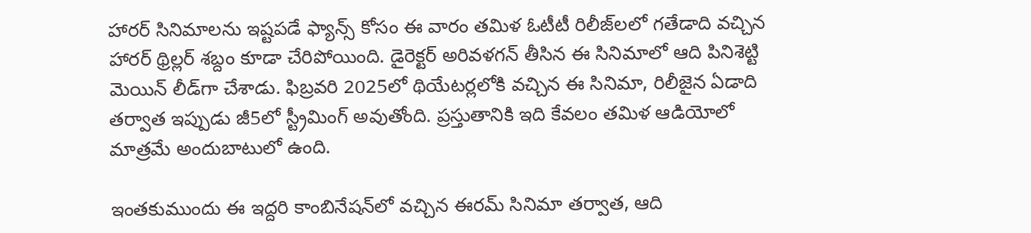హారర్ సినిమాలను ఇష్టపడే ఫ్యాన్స్ కోసం ఈ వారం తమిళ ఓటీటీ రిలీజ్‌లలో గతేడాది వచ్చిన హారర్ థ్రిల్లర్ శబ్దం కూడా చేరిపోయింది. డైరెక్టర్ అరివళగన్ తీసిన ఈ సినిమాలో ఆది పినిశెట్టి మెయిన్ లీడ్‌గా చేశాడు. ఫిబ్రవరి 2025లో థియేటర్లలోకి వచ్చిన ఈ సినిమా, రిలీజైన ఏడాది తర్వాత ఇప్పుడు జీ5లో స్ట్రీమింగ్ అవుతోంది. ప్రస్తుతానికి ఇది కేవలం తమిళ ఆడియోలో మాత్రమే అందుబాటులో ఉంది.

ఇంతకుముందు ఈ ఇద్దరి కాంబినేషన్‌లో వచ్చిన ఈరమ్ సినిమా తర్వాత, ఆది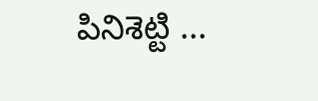పినిశెట్టి ...